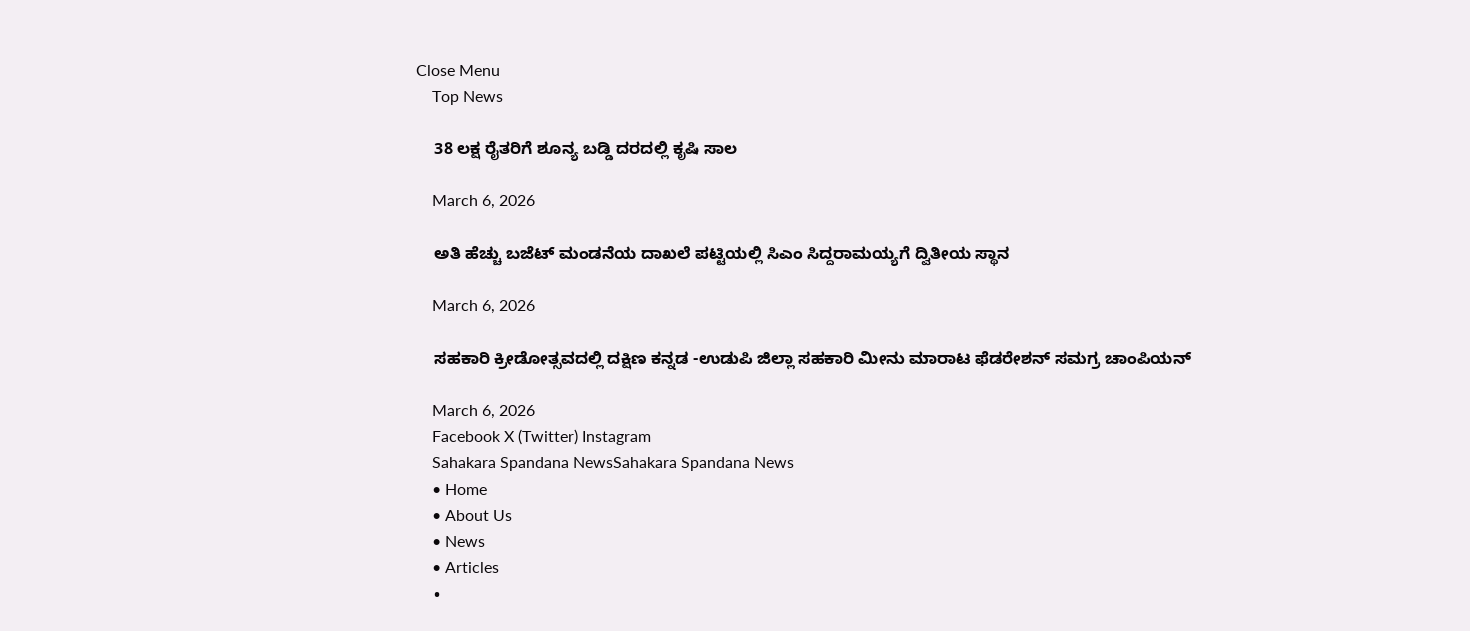Close Menu
    Top News

    38 ಲಕ್ಷ ರೈತರಿಗೆ ಶೂನ್ಯ ಬಡ್ಡಿ ದರದಲ್ಲಿ ಕೃಷಿ ಸಾಲ

    March 6, 2026

    ಅತಿ ಹೆಚ್ಚು ಬಜೆಟ್‌ ಮಂಡನೆಯ ದಾಖಲೆ ಪಟ್ಟಿಯಲ್ಲಿ ಸಿಎಂ ಸಿದ್ದರಾಮಯ್ಯಗೆ ದ್ವಿತೀಯ ಸ್ಥಾನ

    March 6, 2026

    ಸಹಕಾರಿ ಕ್ರೀಡೋತ್ಸವದಲ್ಲಿ ದಕ್ಷಿಣ ಕನ್ನಡ -ಉಡುಪಿ ಜಿಲ್ಲಾ ಸಹಕಾರಿ ಮೀನು ಮಾರಾಟ ಫೆಡರೇಶನ್‌ ಸಮಗ್ರ ಚಾಂಪಿಯನ್‌

    March 6, 2026
    Facebook X (Twitter) Instagram
    Sahakara Spandana NewsSahakara Spandana News
    • Home
    • About Us
    • News
    • Articles
    •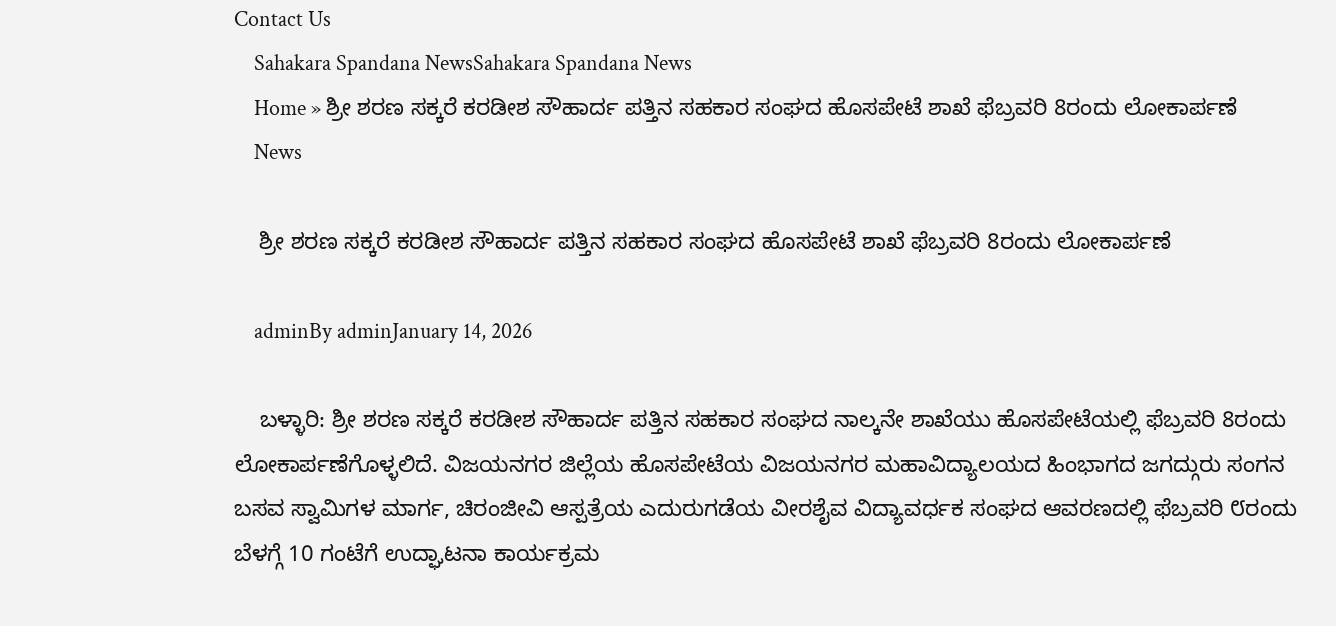Contact Us
    Sahakara Spandana NewsSahakara Spandana News
    Home » ಶ್ರೀ ಶರಣ ಸಕ್ಕರೆ ಕರಡೀಶ ಸೌಹಾರ್ದ ಪತ್ತಿನ ಸಹಕಾರ ಸಂಘದ ಹೊಸಪೇಟೆ ಶಾಖೆ ಫೆಬ್ರವರಿ 8ರಂದು ಲೋಕಾರ್ಪಣೆ
    News

    ಶ್ರೀ ಶರಣ ಸಕ್ಕರೆ ಕರಡೀಶ ಸೌಹಾರ್ದ ಪತ್ತಿನ ಸಹಕಾರ ಸಂಘದ ಹೊಸಪೇಟೆ ಶಾಖೆ ಫೆಬ್ರವರಿ 8ರಂದು ಲೋಕಾರ್ಪಣೆ

    adminBy adminJanuary 14, 2026

    ಬಳ್ಳಾರಿ: ಶ್ರೀ ಶರಣ ಸಕ್ಕರೆ ಕರಡೀಶ ಸೌಹಾರ್ದ ಪತ್ತಿನ ಸಹಕಾರ ಸಂಘದ ನಾಲ್ಕನೇ ಶಾಖೆಯು ಹೊಸಪೇಟೆಯಲ್ಲಿ ಫೆಬ್ರವರಿ 8ರಂದು ಲೋಕಾರ್ಪಣೆಗೊಳ್ಳಲಿದೆ. ವಿಜಯನಗರ ಜಿಲ್ಲೆಯ ಹೊಸಪೇಟೆಯ ವಿಜಯನಗರ ಮಹಾವಿದ್ಯಾಲಯದ ಹಿಂಭಾಗದ ಜಗದ್ಗುರು ಸಂಗನ ಬಸವ ಸ್ವಾಮಿಗಳ ಮಾರ್ಗ, ಚಿರಂಜೀವಿ ಆಸ್ಪತ್ರೆಯ ಎದುರುಗಡೆಯ ವೀರಶೈವ ವಿದ್ಯಾವರ್ಧಕ ಸಂಘದ ಆವರಣದಲ್ಲಿ ಫೆಬ್ರವರಿ ೮ರಂದು ಬೆಳಗ್ಗೆ 10 ಗಂಟೆಗೆ ಉದ್ಘಾಟನಾ ಕಾರ್ಯಕ್ರಮ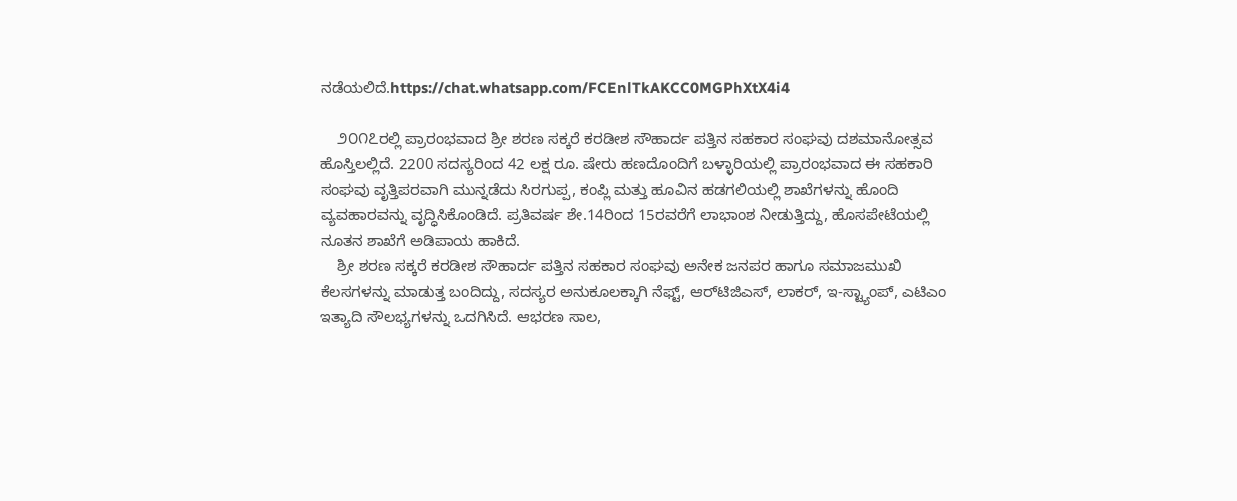ನಡೆಯಲಿದೆ.https://chat.whatsapp.com/FCEnlTkAKCC0MGPhXtX4i4

    ೨೦೧೭ರಲ್ಲಿ ಪ್ರಾರಂಭವಾದ ಶ್ರೀ ಶರಣ ಸಕ್ಕರೆ ಕರಡೀಶ ಸೌಹಾರ್ದ ಪತ್ತಿನ ಸಹಕಾರ ಸಂಘವು ದಶಮಾನೋತ್ಸವ ಹೊಸ್ತಿಲಲ್ಲಿದೆ. 2200 ಸದಸ್ಯರಿಂದ 42 ಲಕ್ಷ ರೂ. ಷೇರು ಹಣದೊಂದಿಗೆ ಬಳ್ಳಾರಿಯಲ್ಲಿ ಪ್ರಾರಂಭವಾದ ಈ ಸಹಕಾರಿ ಸಂಘವು ವೃತ್ತಿಪರವಾಗಿ ಮುನ್ನಡೆದು ಸಿರಗುಪ್ಪ, ಕಂಪ್ಲಿ ಮತ್ತು ಹೂವಿನ ಹಡಗಲಿಯಲ್ಲಿ ಶಾಖೆಗಳನ್ನು ಹೊಂದಿ ವ್ಯವಹಾರವನ್ನು ವೃದ್ಧಿಸಿಕೊಂಡಿದೆ. ಪ್ರತಿವರ್ಷ ಶೇ.14ರಿಂದ 15ರವರೆಗೆ ಲಾಭಾಂಶ ನೀಡುತ್ತಿದ್ದು, ಹೊಸಪೇಟೆಯಲ್ಲಿ ನೂತನ ಶಾಖೆಗೆ ಅಡಿಪಾಯ ಹಾಕಿದೆ.
    ಶ್ರೀ ಶರಣ ಸಕ್ಕರೆ ಕರಡೀಶ ಸೌಹಾರ್ದ ಪತ್ತಿನ ಸಹಕಾರ ಸಂಘವು ಅನೇಕ ಜನಪರ ಹಾಗೂ ಸಮಾಜಮುಖಿ ಕೆಲಸಗಳನ್ನು ಮಾಡುತ್ತ ಬಂದಿದ್ದು, ಸದಸ್ಯರ ಅನುಕೂಲಕ್ಕಾಗಿ ನೆಫ್ಟ್‌, ಆರ್‌ಟಿಜಿಎಸ್‌, ಲಾಕರ್‌, ಇ-ಸ್ಟ್ಯಾಂಪ್‌, ಎಟಿಎಂ ಇತ್ಯಾದಿ ಸೌಲಭ್ಯಗಳನ್ನು ಒದಗಿಸಿದೆ. ಆಭರಣ ಸಾಲ,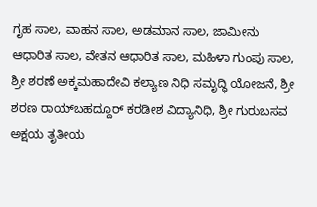ಗೃಹ ಸಾಲ, ವಾಹನ ಸಾಲ, ಅಡಮಾನ ಸಾಲ, ಜಾಮೀನು ಆಧಾರಿತ ಸಾಲ, ವೇತನ ಆಧಾರಿತ ಸಾಲ, ಮಹಿಳಾ ಗುಂಪು ಸಾಲ, ಶ್ರೀ ಶರಣೆ ಅಕ್ಕಮಹಾದೇವಿ ಕಲ್ಯಾಣ ನಿಧಿ ಸಮೃದ್ಧಿ ಯೋಜನೆ, ಶ್ರೀ ಶರಣ ರಾಯ್‌ಬಹದ್ದೂರ್‌ ಕರಡೀಶ ವಿದ್ಯಾನಿಧಿ, ಶ್ರೀ ಗುರುಬಸವ ಅಕ್ಷಯ ತೃತೀಯ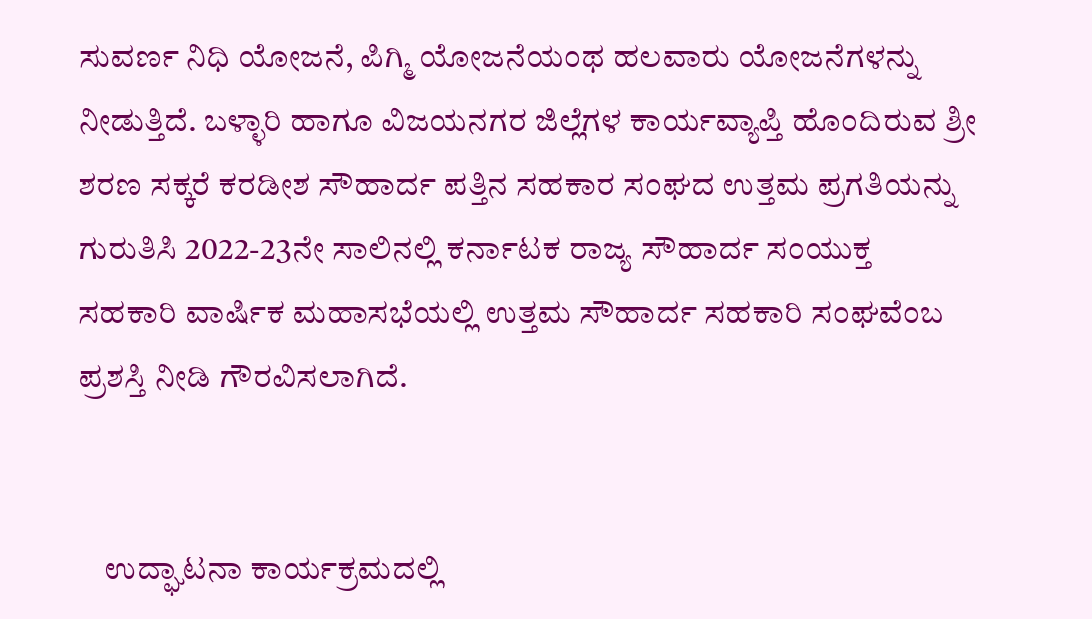ಸುವರ್ಣ ನಿಧಿ ಯೋಜನೆ, ಪಿಗ್ಮಿ ಯೋಜನೆಯಂಥ ಹಲವಾರು ಯೋಜನೆಗಳನ್ನು ನೀಡುತ್ತಿದೆ. ಬಳ್ಳಾರಿ ಹಾಗೂ ವಿಜಯನಗರ ಜಿಲ್ಲೆಗಳ ಕಾರ್ಯವ್ಯಾಪ್ತಿ ಹೊಂದಿರುವ ಶ್ರೀ ಶರಣ ಸಕ್ಕರೆ ಕರಡೀಶ ಸೌಹಾರ್ದ ಪತ್ತಿನ ಸಹಕಾರ ಸಂಘದ ಉತ್ತಮ ಪ್ರಗತಿಯನ್ನು ಗುರುತಿಸಿ 2022-23ನೇ ಸಾಲಿನಲ್ಲಿ ಕರ್ನಾಟಕ ರಾಜ್ಯ ಸೌಹಾರ್ದ ಸಂಯುಕ್ತ ಸಹಕಾರಿ ವಾರ್ಷಿಕ ಮಹಾಸಭೆಯಲ್ಲಿ ಉತ್ತಮ ಸೌಹಾರ್ದ ಸಹಕಾರಿ ಸಂಘವೆಂಬ ಪ್ರಶಸ್ತಿ ನೀಡಿ ಗೌರವಿಸಲಾಗಿದೆ.


    ಉದ್ಘಾಟನಾ ಕಾರ್ಯಕ್ರಮದಲ್ಲಿ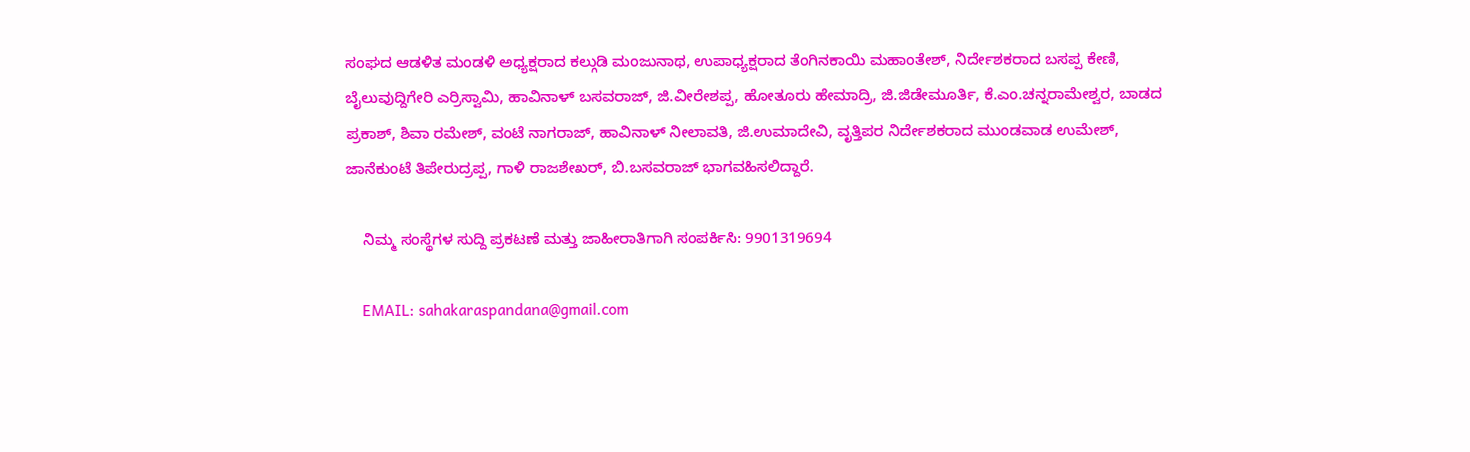ಸಂಘದ ಆಡಳಿತ ಮಂಡಳಿ ಅಧ್ಯಕ್ಷರಾದ ಕಲ್ಗುಡಿ ಮಂಜುನಾಥ, ಉಪಾಧ್ಯಕ್ಷರಾದ ತೆಂಗಿನಕಾಯಿ ಮಹಾಂತೇಶ್‌, ನಿರ್ದೇಶಕರಾದ ಬಸಪ್ಪ ಕೇಣಿ, ಬೈಲುವುದ್ದಿಗೇರಿ ಎರ್ರಿಸ್ವಾಮಿ, ಹಾವಿನಾಳ್‌ ಬಸವರಾಜ್‌, ಜಿ.ವೀರೇಶಪ್ಪ, ಹೋತೂರು ಹೇಮಾದ್ರಿ, ಜಿ.ಜಿಡೇಮೂರ್ತಿ, ಕೆ.ಎಂ.ಚನ್ನರಾಮೇಶ್ವರ, ಬಾಡದ ಪ್ರಕಾಶ್‌, ಶಿವಾ ರಮೇಶ್‌, ವಂಟೆ ನಾಗರಾಜ್‌, ಹಾವಿನಾಳ್‌ ನೀಲಾವತಿ, ಜಿ.ಉಮಾದೇವಿ, ವೃತ್ತಿಪರ ನಿರ್ದೇಶಕರಾದ ಮುಂಡವಾಡ ಉಮೇಶ್‌, ಜಾನೆಕುಂಟೆ ತಿಪೇರುದ್ರಪ್ಪ, ಗಾಳಿ ರಾಜಶೇಖರ್‌, ಬಿ.ಬಸವರಾಜ್‌ ಭಾಗವಹಿಸಲಿದ್ದಾರೆ.

    ನಿಮ್ಮ ಸಂಸ್ಥೆಗಳ ಸುದ್ದಿ ಪ್ರಕಟಣೆ ಮತ್ತು ಜಾಹೀರಾತಿಗಾಗಿ ಸಂಪರ್ಕಿಸಿ: 9901319694

    EMAIL: sahakaraspandana@gmail.com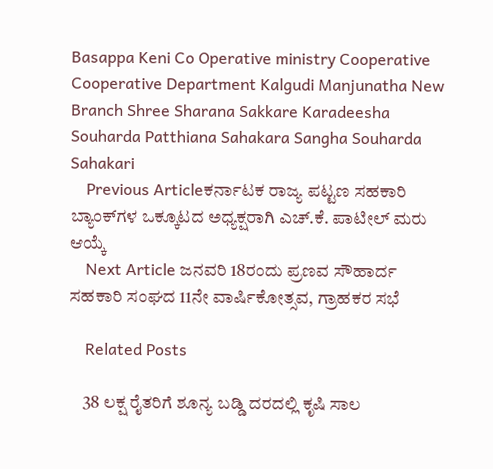Basappa Keni Co Operative ministry Cooperative Cooperative Department Kalgudi Manjunatha New Branch Shree Sharana Sakkare Karadeesha Souharda Patthiana Sahakara Sangha Souharda Sahakari
    Previous Articleಕರ್ನಾಟಕ ರಾಜ್ಯ ಪಟ್ಟಣ ಸಹಕಾರಿ ಬ್ಯಾಂಕ್‌ಗಳ ಒಕ್ಕೂಟದ ಅಧ್ಯಕ್ಷರಾಗಿ ಎಚ್.ಕೆ. ಪಾಟೀಲ್ ಮರು ಆಯ್ಕೆ
    Next Article ಜನವರಿ 18ರಂದು ಪ್ರಣವ ಸೌಹಾರ್ದ ಸಹಕಾರಿ ಸಂಘದ 11ನೇ ವಾರ್ಷಿಕೋತ್ಸವ, ಗ್ರಾಹಕರ ಸಭೆ

    Related Posts

    38 ಲಕ್ಷ ರೈತರಿಗೆ ಶೂನ್ಯ ಬಡ್ಡಿ ದರದಲ್ಲಿ ಕೃಷಿ ಸಾಲ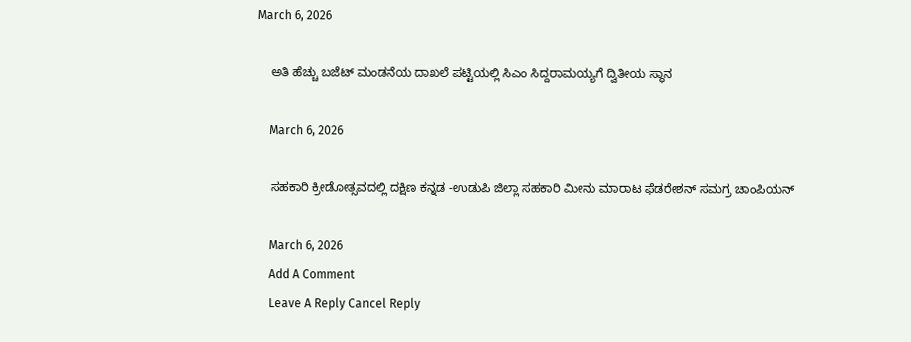March 6, 2026

    ಅತಿ ಹೆಚ್ಚು ಬಜೆಟ್‌ ಮಂಡನೆಯ ದಾಖಲೆ ಪಟ್ಟಿಯಲ್ಲಿ ಸಿಎಂ ಸಿದ್ದರಾಮಯ್ಯಗೆ ದ್ವಿತೀಯ ಸ್ಥಾನ

    March 6, 2026

    ಸಹಕಾರಿ ಕ್ರೀಡೋತ್ಸವದಲ್ಲಿ ದಕ್ಷಿಣ ಕನ್ನಡ -ಉಡುಪಿ ಜಿಲ್ಲಾ ಸಹಕಾರಿ ಮೀನು ಮಾರಾಟ ಫೆಡರೇಶನ್‌ ಸಮಗ್ರ ಚಾಂಪಿಯನ್‌

    March 6, 2026
    Add A Comment
    Leave A Reply Cancel Reply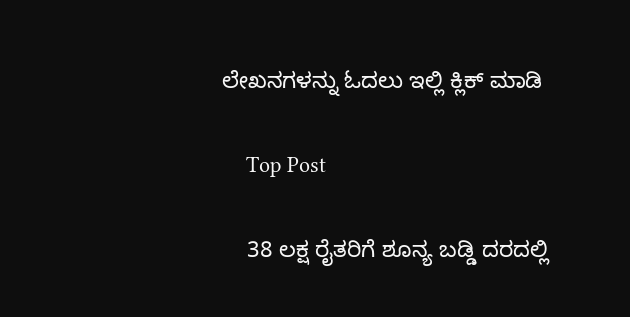ಲೇಖನಗಳನ್ನು ಓದಲು ಇಲ್ಲಿ ಕ್ಲಿಕ್ ಮಾಡಿ

    Top Post

    38 ಲಕ್ಷ ರೈತರಿಗೆ ಶೂನ್ಯ ಬಡ್ಡಿ ದರದಲ್ಲಿ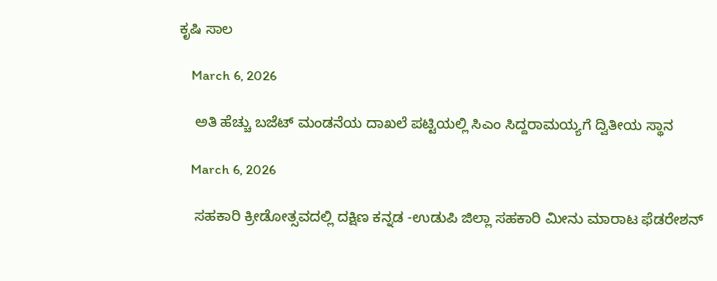ಕೃಷಿ ಸಾಲ

    March 6, 2026

    ಅತಿ ಹೆಚ್ಚು ಬಜೆಟ್‌ ಮಂಡನೆಯ ದಾಖಲೆ ಪಟ್ಟಿಯಲ್ಲಿ ಸಿಎಂ ಸಿದ್ದರಾಮಯ್ಯಗೆ ದ್ವಿತೀಯ ಸ್ಥಾನ

    March 6, 2026

    ಸಹಕಾರಿ ಕ್ರೀಡೋತ್ಸವದಲ್ಲಿ ದಕ್ಷಿಣ ಕನ್ನಡ -ಉಡುಪಿ ಜಿಲ್ಲಾ ಸಹಕಾರಿ ಮೀನು ಮಾರಾಟ ಫೆಡರೇಶನ್‌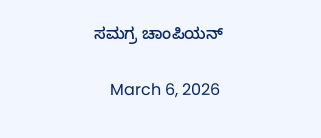ಸಮಗ್ರ ಚಾಂಪಿಯನ್‌

    March 6, 2026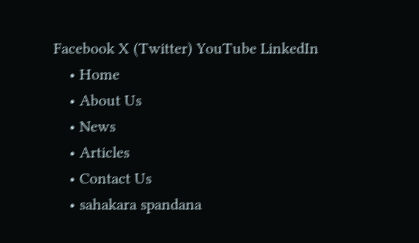Facebook X (Twitter) YouTube LinkedIn
    • Home
    • About Us
    • News
    • Articles
    • Contact Us
    • sahakara spandana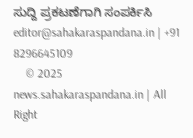ಸುದ್ದಿ ಪ್ರಕಟಣೆಗಾಗಿ ಸಂಪರ್ಕಿಸಿ editor@sahakaraspandana.in | +91 8296645109
    © 2025 news.sahakaraspandana.in | All Right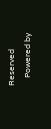Reserved
    Powered by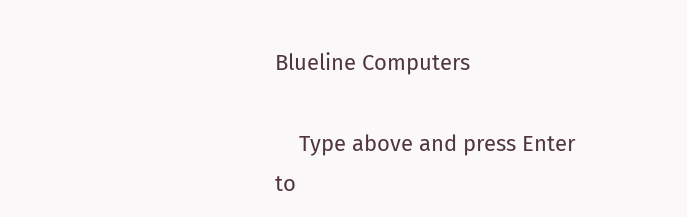Blueline Computers

    Type above and press Enter to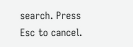search. Press Esc to cancel.